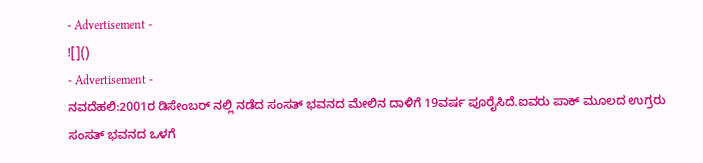- Advertisement -
![]()
- Advertisement -
ನವದೆಹಲಿ:2001ರ ಡಿಸೇಂಬರ್ ನಲ್ಲಿ ನಡೆದ ಸಂಸತ್ ಭವನದ ಮೇಲಿನ ದಾಳಿಗೆ 19ವರ್ಷ ಪೂರೈಸಿದೆ.ಐವರು ಪಾಕ್ ಮೂಲದ ಉಗ್ರರು ಸಂಸತ್ ಭವನದ ಒಳಗೆ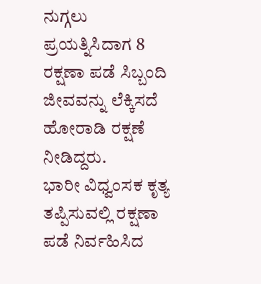ನುಗ್ಗಲು ಪ್ರಯತ್ನಿಸಿದಾಗ 8 ರಕ್ಷಣಾ ಪಡೆ ಸಿಬ್ಬಂದಿ ಜೀವವನ್ನು ಲೆಕ್ಕಿಸದೆ ಹೋರಾಡಿ ರಕ್ಷಣೆ ನೀಡಿದ್ದರು.
ಭಾರೀ ವಿಧ್ವಂಸಕ ಕೃತ್ಯ ತಪ್ಪಿಸುವಲ್ಲಿ ರಕ್ಷಣಾ ಪಡೆ ನಿರ್ವಹಿಸಿದ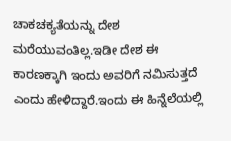ಚಾಕಚಕ್ಯತೆಯನ್ನು ದೇಶ ಮರೆಯುವಂತಿಲ್ಲ.ಇಡೀ ದೇಶ ಈ ಕಾರಣಕ್ಕಾಗಿ ಇಂದು ಅವರಿಗೆ ನಮಿಸುತ್ತದೆ ಎಂದು ಹೇಳಿದ್ದಾರೆ.ಇಂದು ಈ ಹಿನ್ನೆಲೆಯಲ್ಲಿ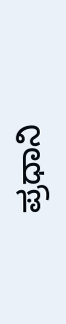ಪ್ರಧಾನಿ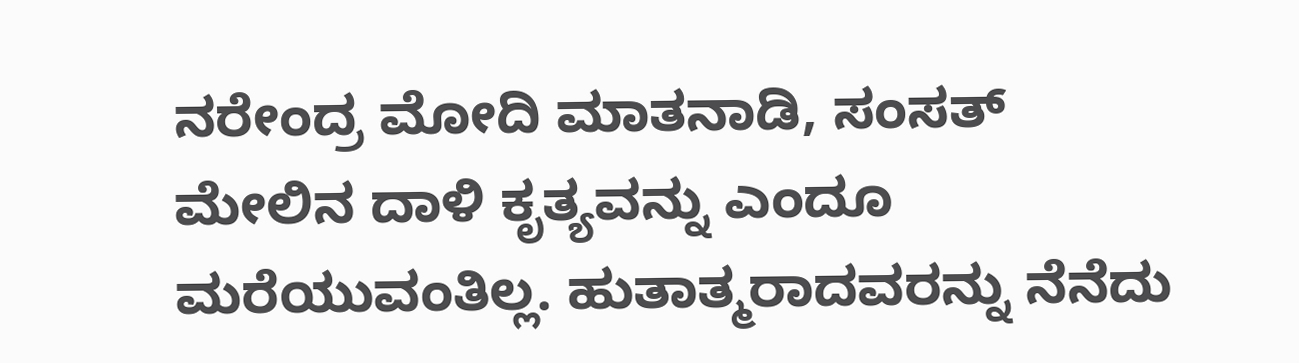ನರೇಂದ್ರ ಮೋದಿ ಮಾತನಾಡಿ, ಸಂಸತ್ ಮೇಲಿನ ದಾಳಿ ಕೃತ್ಯವನ್ನು ಎಂದೂ ಮರೆಯುವಂತಿಲ್ಲ. ಹುತಾತ್ಮರಾದವರನ್ನು ನೆನೆದು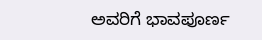ಅವರಿಗೆ ಭಾವಪೂರ್ಣ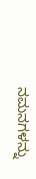ನಮನಗಳನ್ನು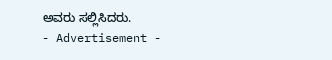ಅವರು ಸಲ್ಲಿಸಿದರು.
- Advertisement -